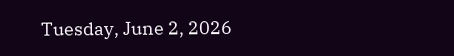Tuesday, June 2, 2026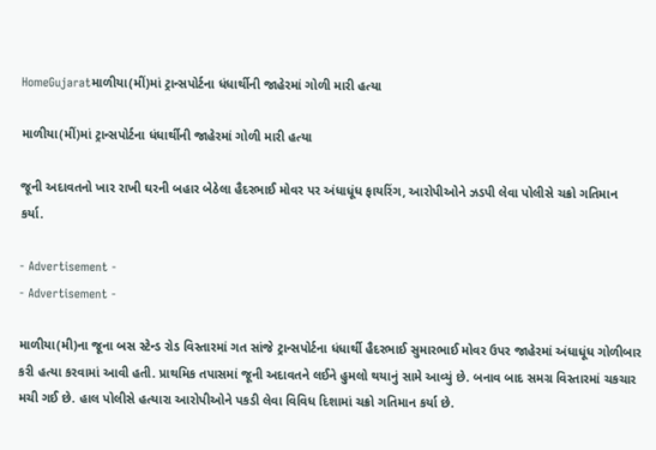HomeGujaratમાળીયા(મીં)માં ટ્રાન્સપોર્ટના ધંધાર્થીની જાહેરમાં ગોળી મારી હત્યા

માળીયા(મીં)માં ટ્રાન્સપોર્ટના ધંધાર્થીની જાહેરમાં ગોળી મારી હત્યા

જૂની અદાવતનો ખાર રાખી ઘરની બહાર બેઠેલા હૈદરભાઈ મોવર પર અંધાધૂંધ ફાયરિંગ, આરોપીઓને ઝડપી લેવા પોલીસે ચક્રો ગતિમાન કર્યા.

- Advertisement -
- Advertisement -

માળીયા(મી)ના જૂના બસ સ્ટેન્ડ રોડ વિસ્તારમાં ગત સાંજે ટ્રાન્સપોર્ટના ધંધાર્થી હૈદરભાઈ સુમારભાઈ મોવર ઉપર જાહેરમાં અંધાધૂંધ ગોળીબાર કરી હત્યા કરવામાં આવી હતી. પ્રાથમિક તપાસમાં જૂની અદાવતને લઈને હુમલો થયાનું સામે આવ્યું છે. બનાવ બાદ સમગ્ર વિસ્તારમાં ચકચાર મચી ગઈ છે. હાલ પોલીસે હત્યારા આરોપીઓને પકડી લેવા વિવિધ દિશામાં ચક્રો ગતિમાન કર્યા છે.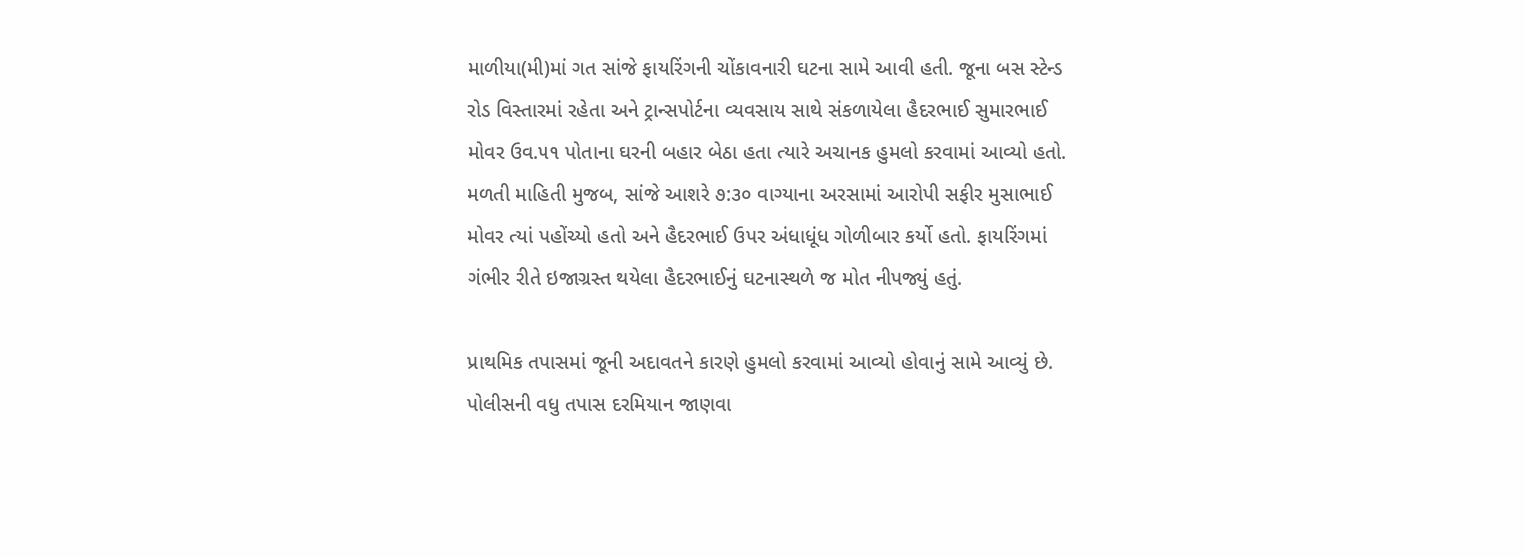માળીયા(મી)માં ગત સાંજે ફાયરિંગની ચોંકાવનારી ઘટના સામે આવી હતી. જૂના બસ સ્ટેન્ડ રોડ વિસ્તારમાં રહેતા અને ટ્રાન્સપોર્ટના વ્યવસાય સાથે સંકળાયેલા હૈદરભાઈ સુમારભાઈ મોવર ઉવ.૫૧ પોતાના ઘરની બહાર બેઠા હતા ત્યારે અચાનક હુમલો કરવામાં આવ્યો હતો. મળતી માહિતી મુજબ, સાંજે આશરે ૭:૩૦ વાગ્યાના અરસામાં આરોપી સફીર મુસાભાઈ મોવર ત્યાં પહોંચ્યો હતો અને હૈદરભાઈ ઉપર અંધાધૂંધ ગોળીબાર કર્યો હતો. ફાયરિંગમાં ગંભીર રીતે ઇજાગ્રસ્ત થયેલા હૈદરભાઈનું ઘટનાસ્થળે જ મોત નીપજ્યું હતું.

પ્રાથમિક તપાસમાં જૂની અદાવતને કારણે હુમલો કરવામાં આવ્યો હોવાનું સામે આવ્યું છે. પોલીસની વધુ તપાસ દરમિયાન જાણવા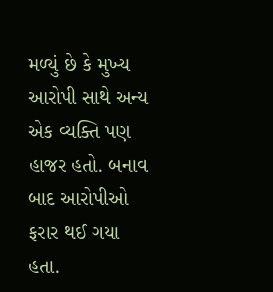મળ્યું છે કે મુખ્ય આરોપી સાથે અન્ય એક વ્યક્તિ પણ હાજર હતો. બનાવ બાદ આરોપીઓ ફરાર થઈ ગયા હતા.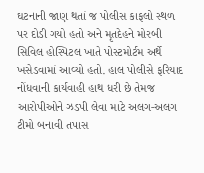ઘટનાની જાણ થતાં જ પોલીસ કાફલો સ્થળ પર દોડી ગયો હતો અને મૃતદેહને મોરબી સિવિલ હોસ્પિટલ ખાતે પોસ્ટમોર્ટમ અર્થે ખસેડવામાં આવ્યો હતો. હાલ પોલીસે ફરિયાદ નોંધવાની કાર્યવાહી હાથ ધરી છે તેમજ આરોપીઓને ઝડપી લેવા માટે અલગ-અલગ ટીમો બનાવી તપાસ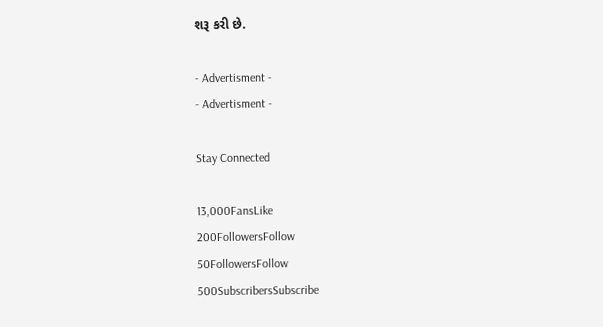શરૂ કરી છે.

- Advertisment -
- Advertisment -

Stay Connected

13,000FansLike
200FollowersFollow
50FollowersFollow
500SubscribersSubscribe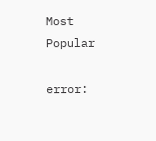Most Popular

error: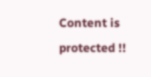Content is protected !!